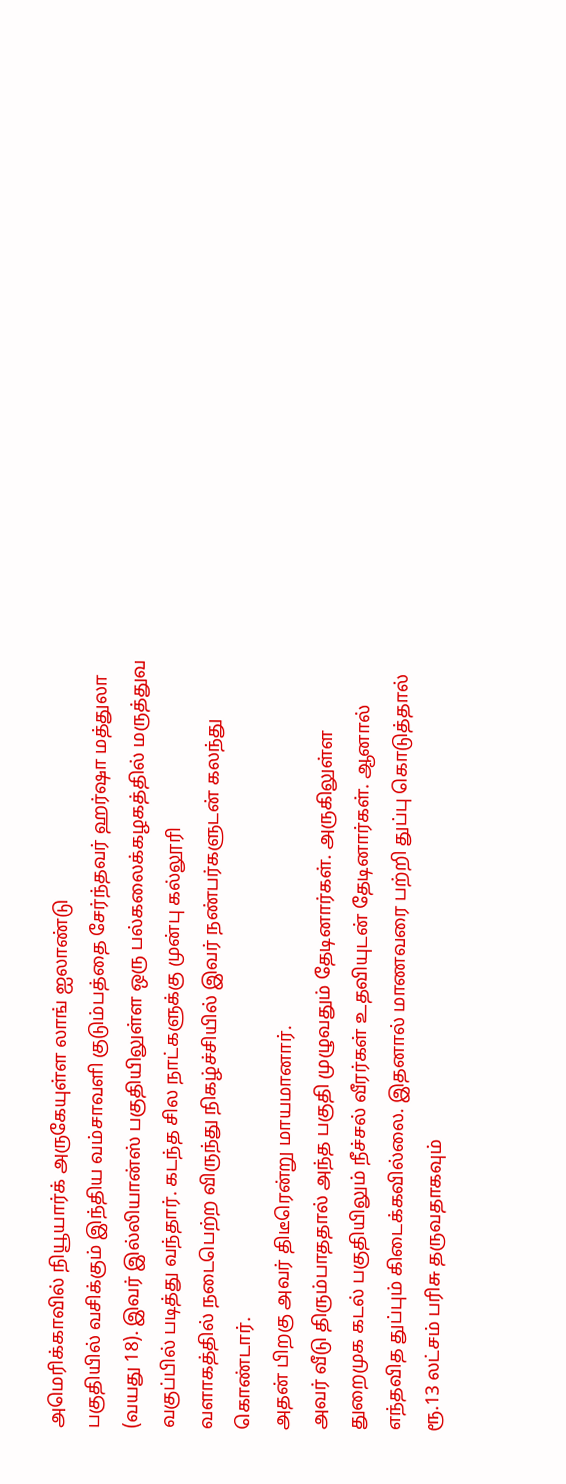அமெரிக்காவில் நியூயார்க் அருகேயுள்ள லாங் ஐலாண்டு
பகுதியில் வசிக்கும் இந்திய வம்சாவளி குடும்பத்தை சேர்ந்தவர் ஹர்ஷா மத்துலா
(வயது 18). இவர் இல்லியான்ஸ் பகுதியிலுள்ள ஒரு பல்கலைக்கழகத்தில் மருத்துவ
வகுப்பில் படித்து வந்தார். கடந்த சில நாட்களுக்கு முன்பு கல்லூரி
வளாகத்தில் நடைபெற்ற விருந்து நிகழ்ச்சியில் இவர் நண்பர்களுடன் கலந்து
கொண்டார்.
அதன் பிறகு அவர் திடீரென்று மாயமானார்.
அவர் வீடு திரும்பாததால் அந்த பகுதி முழுவதும் தேடினார்கள். அருகிலுள்ள
துறைமுக கடல் பகுதியிலும் நீச்சல் வீரர்கள் உதவியுடன் தேடினார்கள். ஆனால்
எந்தவித துப்பும் கிடைக்கவில்லை. இதனால் மாணவரை பற்றி துப்பு கொடுத்தால்
ரூ.13 லட்சம் பரிசு தருவதாகவும்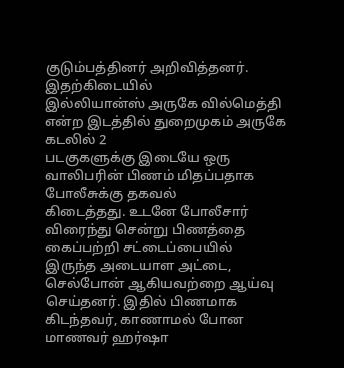குடும்பத்தினர் அறிவித்தனர்.
இதற்கிடையில்
இல்லியான்ஸ் அருகே வில்மெத்தி என்ற இடத்தில் துறைமுகம் அருகே கடலில் 2
படகுகளுக்கு இடையே ஒரு வாலிபரின் பிணம் மிதப்பதாக போலீசுக்கு தகவல்
கிடைத்தது. உடனே போலீசார் விரைந்து சென்று பிணத்தை கைப்பற்றி சட்டைப்பையில்
இருந்த அடையாள அட்டை, செல்போன் ஆகியவற்றை ஆய்வு செய்தனர். இதில் பிணமாக
கிடந்தவர், காணாமல் போன மாணவர் ஹர்ஷா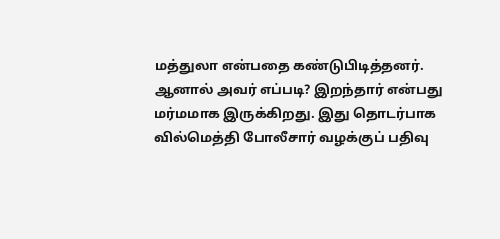மத்துலா என்பதை கண்டுபிடித்தனர்.
ஆனால் அவர் எப்படி? இறந்தார் என்பது மர்மமாக இருக்கிறது. இது தொடர்பாக
வில்மெத்தி போலீசார் வழக்குப் பதிவு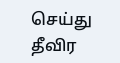செய்து தீவிர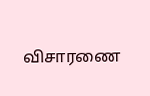விசாரணை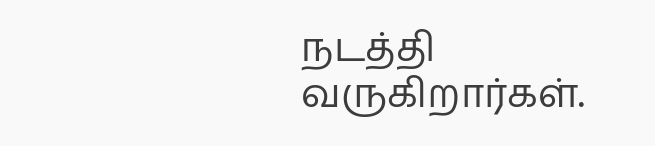நடத்தி
வருகிறார்கள்.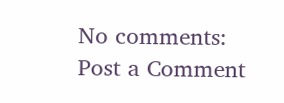No comments:
Post a Comment